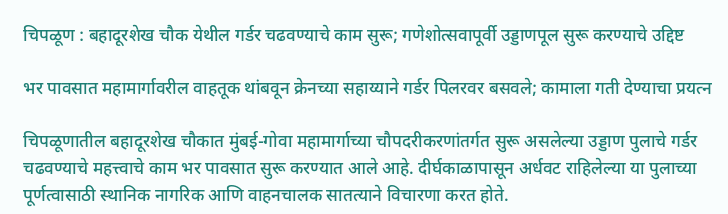चिपळूण : बहादूरशेख चौक येथील गर्डर चढवण्याचे काम सुरू; गणेशोत्सवापूर्वी उड्डाणपूल सुरू करण्याचे उद्दिष्ट

भर पावसात महामार्गावरील वाहतूक थांबवून क्रेनच्या सहाय्याने गर्डर पिलरवर बसवले; कामाला गती देण्याचा प्रयत्न

चिपळूणातील बहादूरशेख चौकात मुंबई-गोवा महामार्गाच्या चौपदरीकरणांतर्गत सुरू असलेल्या उड्डाण पुलाचे गर्डर चढवण्याचे महत्त्वाचे काम भर पावसात सुरू करण्यात आले आहे. दीर्घकाळापासून अर्धवट राहिलेल्या या पुलाच्या पूर्णत्वासाठी स्थानिक नागरिक आणि वाहनचालक सातत्याने विचारणा करत होते.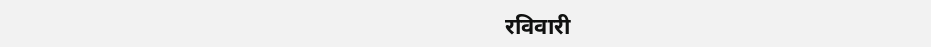रविवारी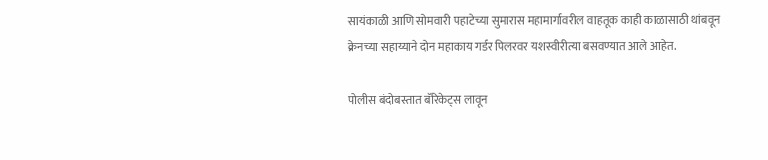सायंकाळी आणि सोमवारी पहाटेच्या सुमारास महामार्गावरील वाहतूक काही काळासाठी थांबवून क्रेनच्या सहाय्याने दोन महाकाय गर्डर पिलरवर यशस्वीरीत्या बसवण्यात आले आहेत.

पोलीस बंदोबस्तात बॅरिकेट्स लावून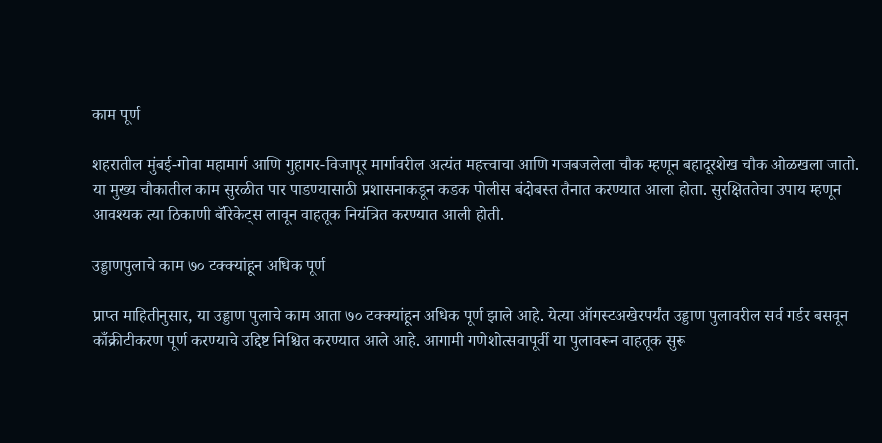काम पूर्ण

शहरातील मुंबई-गोवा महामार्ग आणि गुहागर-विजापूर मार्गावरील अत्यंत महत्त्वाचा आणि गजबजलेला चौक म्हणून बहादूरशेख चौक ओळखला जातो. या मुख्य चौकातील काम सुरळीत पार पाडण्यासाठी प्रशासनाकडून कडक पोलीस बंदोबस्त तैनात करण्यात आला होता. सुरक्षिततेचा उपाय म्हणून आवश्यक त्या ठिकाणी बॅरिकेट्स लावून वाहतूक नियंत्रित करण्यात आली होती.

उड्डाणपुलाचे काम ७० टक्क्यांहून अधिक पूर्ण

प्राप्त माहितीनुसार, या उड्डाण पुलाचे काम आता ७० टक्क्यांहून अधिक पूर्ण झाले आहे. येत्या ऑगस्टअखेरपर्यंत उड्डाण पुलावरील सर्व गर्डर बसवून काँक्रीटीकरण पूर्ण करण्याचे उद्दिष्ट निश्चित करण्यात आले आहे. आगामी गणेशोत्सवापूर्वी या पुलावरून वाहतूक सुरू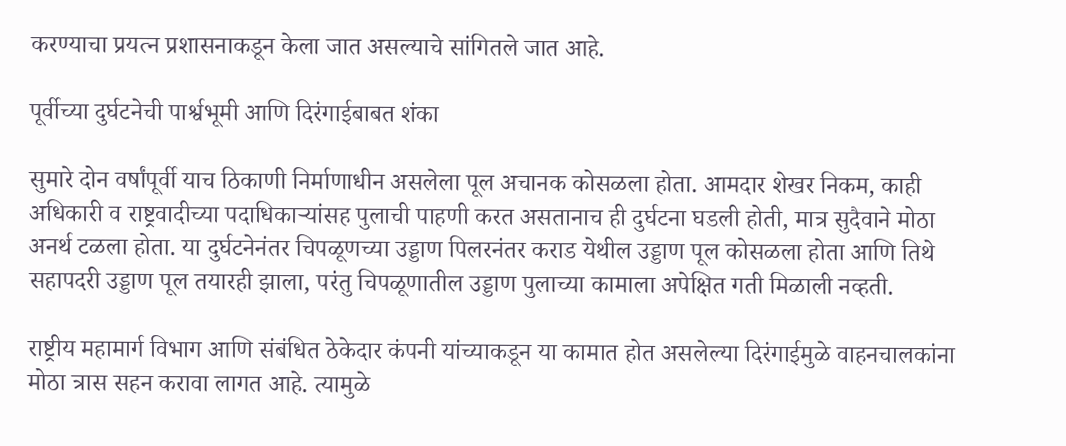करण्याचा प्रयत्न प्रशासनाकडून केला जात असल्याचे सांगितले जात आहे.

पूर्वीच्या दुर्घटनेची पार्श्वभूमी आणि दिरंगाईबाबत शंका

सुमारे दोन वर्षांपूर्वी याच ठिकाणी निर्माणाधीन असलेला पूल अचानक कोसळला होता. आमदार शेखर निकम, काही अधिकारी व राष्ट्रवादीच्या पदाधिकाऱ्यांसह पुलाची पाहणी करत असतानाच ही दुर्घटना घडली होती, मात्र सुदैवाने मोठा अनर्थ टळला होता. या दुर्घटनेनंतर चिपळूणच्या उड्डाण पिलरनंतर कराड येथील उड्डाण पूल कोसळला होता आणि तिथे सहापदरी उड्डाण पूल तयारही झाला, परंतु चिपळूणातील उड्डाण पुलाच्या कामाला अपेक्षित गती मिळाली नव्हती.

राष्ट्रीय महामार्ग विभाग आणि संबंधित ठेकेदार कंपनी यांच्याकडून या कामात होत असलेल्या दिरंगाईमुळे वाहनचालकांना मोठा त्रास सहन करावा लागत आहे. त्यामुळे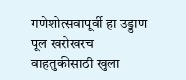गणेशोत्सवापूर्वी हा उड्डाण पूल खरोखरच वाहतुकीसाठी खुला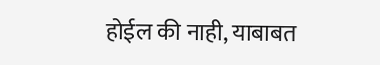होईल की नाही, याबाबत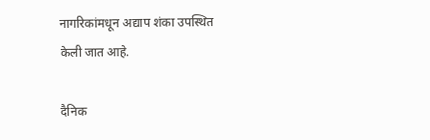नागरिकांमधून अद्याप शंका उपस्थित केली जात आहे.

दैनिक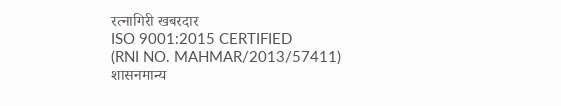रत्नागिरी खबरदार
ISO 9001:2015 CERTIFIED
(RNI NO. MAHMAR/2013/57411)
शासनमान्य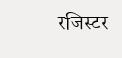रजिस्टर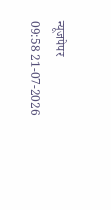न्यूजपेपर
09:58 21-07-2026